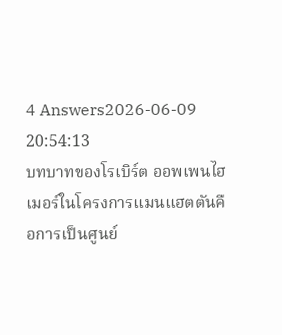4 Answers2026-06-09 20:54:13
บทบาทของโรเบิร์ต ออพเพนไฮเมอร์ในโครงการแมนแฮตตันคือการเป็นศูนย์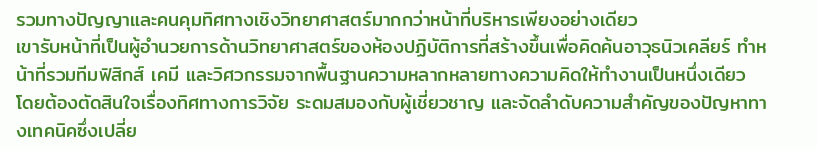รวมทางปัญญาและคนคุมทิศทางเชิงวิทยาศาสตร์มากกว่าหน้าที่บริหารเพียงอย่างเดียว
เขารับหน้าที่เป็นผู้อำนวยการด้านวิทยาศาสตร์ของห้องปฏิบัติการที่สร้างขึ้นเพื่อคิดค้นอาวุธนิวเคลียร์ ทำหน้าที่รวมทีมฟิสิกส์ เคมี และวิศวกรรมจากพื้นฐานความหลากหลายทางความคิดให้ทำงานเป็นหนึ่งเดียว โดยต้องตัดสินใจเรื่องทิศทางการวิจัย ระดมสมองกับผู้เชี่ยวชาญ และจัดลำดับความสำคัญของปัญหาทางเทคนิคซึ่งเปลี่ย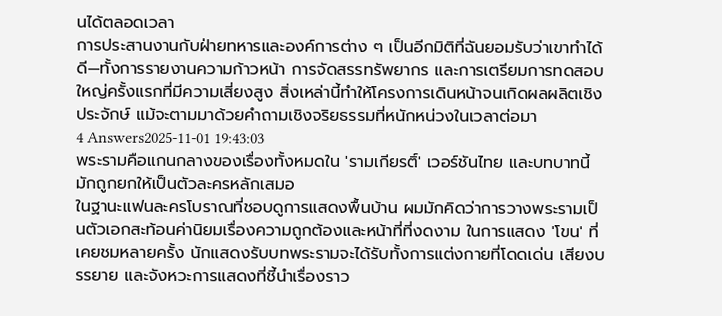นได้ตลอดเวลา
การประสานงานกับฝ่ายทหารและองค์การต่าง ๆ เป็นอีกมิติที่ฉันยอมรับว่าเขาทำได้ดี—ทั้งการรายงานความก้าวหน้า การจัดสรรทรัพยากร และการเตรียมการทดสอบใหญ่ครั้งแรกที่มีความเสี่ยงสูง สิ่งเหล่านี้ทำให้โครงการเดินหน้าจนเกิดผลผลิตเชิงประจักษ์ แม้จะตามมาด้วยคำถามเชิงจริยธรรมที่หนักหน่วงในเวลาต่อมา
4 Answers2025-11-01 19:43:03
พระรามคือแกนกลางของเรื่องทั้งหมดใน 'รามเกียรติ์' เวอร์ชันไทย และบทบาทนี้มักถูกยกให้เป็นตัวละครหลักเสมอ
ในฐานะแฟนละครโบราณที่ชอบดูการแสดงพื้นบ้าน ผมมักคิดว่าการวางพระรามเป็นตัวเอกสะท้อนค่านิยมเรื่องความถูกต้องและหน้าที่ที่งดงาม ในการแสดง 'โขน' ที่เคยชมหลายครั้ง นักแสดงรับบทพระรามจะได้รับทั้งการแต่งกายที่โดดเด่น เสียงบรรยาย และจังหวะการแสดงที่ชี้นำเรื่องราว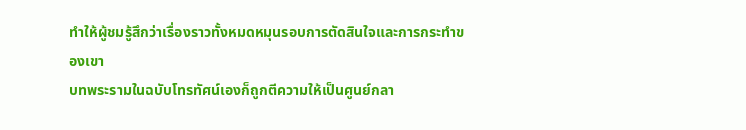ทำให้ผู้ชมรู้สึกว่าเรื่องราวทั้งหมดหมุนรอบการตัดสินใจและการกระทำของเขา
บทพระรามในฉบับโทรทัศน์เองก็ถูกตีความให้เป็นศูนย์กลา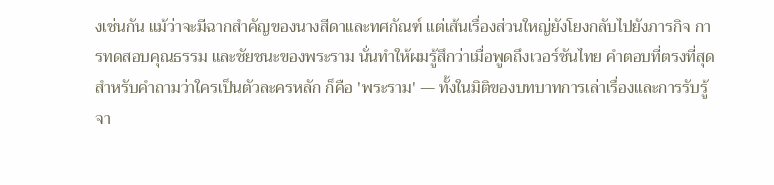งเช่นกัน แม้ว่าจะมีฉากสำคัญของนางสีดาและทศกัณฑ์ แต่เส้นเรื่องส่วนใหญ่ยังโยงกลับไปยังภารกิจ การทดสอบคุณธรรม และชัยชนะของพระราม นั่นทำให้ผมรู้สึกว่าเมื่อพูดถึงเวอร์ชันไทย คำตอบที่ตรงที่สุดสำหรับคำถามว่าใครเป็นตัวละครหลัก ก็คือ 'พระราม' — ทั้งในมิติของบทบาทการเล่าเรื่องและการรับรู้จา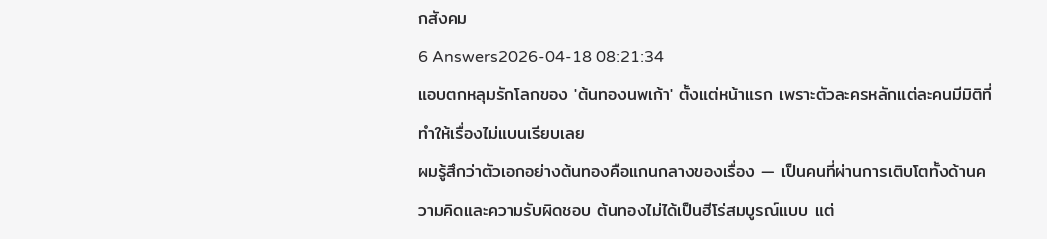กสังคม
6 Answers2026-04-18 08:21:34
แอบตกหลุมรักโลกของ 'ต้นทองนพเก้า' ตั้งแต่หน้าแรก เพราะตัวละครหลักแต่ละคนมีมิติที่ทำให้เรื่องไม่แบนเรียบเลย
ผมรู้สึกว่าตัวเอกอย่างต้นทองคือแกนกลางของเรื่อง — เป็นคนที่ผ่านการเติบโตทั้งด้านความคิดและความรับผิดชอบ ต้นทองไม่ได้เป็นฮีโร่สมบูรณ์แบบ แต่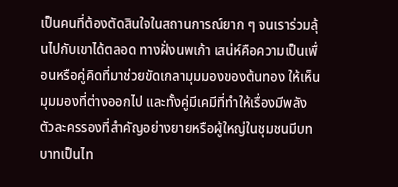เป็นคนที่ต้องตัดสินใจในสถานการณ์ยาก ๆ จนเราร่วมลุ้นไปกับเขาได้ตลอด ทางฝั่งนพเก้า เสน่ห์คือความเป็นเพื่อนหรือคู่คิดที่มาช่วยขัดเกลามุมมองของต้นทอง ให้เห็นมุมมองที่ต่างออกไป และทั้งคู่มีเคมีที่ทำให้เรื่องมีพลัง
ตัวละครรองที่สำคัญอย่างยายหรือผู้ใหญ่ในชุมชนมีบทบาทเป็นไท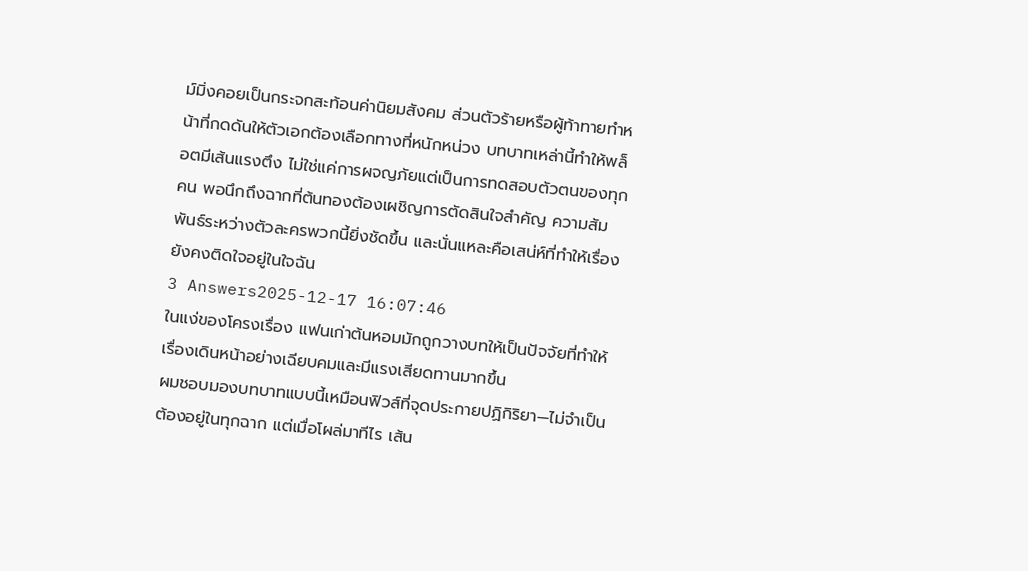ม์มิ่งคอยเป็นกระจกสะท้อนค่านิยมสังคม ส่วนตัวร้ายหรือผู้ท้าทายทำหน้าที่กดดันให้ตัวเอกต้องเลือกทางที่หนักหน่วง บทบาทเหล่านี้ทำให้พล็อตมีเส้นแรงตึง ไม่ใช่แค่การผจญภัยแต่เป็นการทดสอบตัวตนของทุกคน พอนึกถึงฉากที่ต้นทองต้องเผชิญการตัดสินใจสำคัญ ความสัมพันธ์ระหว่างตัวละครพวกนี้ยิ่งชัดขึ้น และนั่นแหละคือเสน่ห์ที่ทำให้เรื่องยังคงติดใจอยู่ในใจฉัน
3 Answers2025-12-17 16:07:46
ในแง่ของโครงเรื่อง แฟนเก่าต้นหอมมักถูกวางบทให้เป็นปัจจัยที่ทำให้เรื่องเดินหน้าอย่างเฉียบคมและมีแรงเสียดทานมากขึ้น
ผมชอบมองบทบาทแบบนี้เหมือนฟิวส์ที่จุดประกายปฏิกิริยา—ไม่จำเป็นต้องอยู่ในทุกฉาก แต่เมื่อโผล่มาทีไร เส้น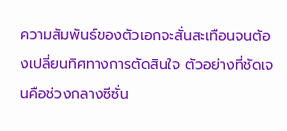ความสัมพันธ์ของตัวเอกจะสั่นสะเทือนจนต้องเปลี่ยนทิศทางการตัดสินใจ ตัวอย่างที่ชัดเจนคือช่วงกลางซีซั่น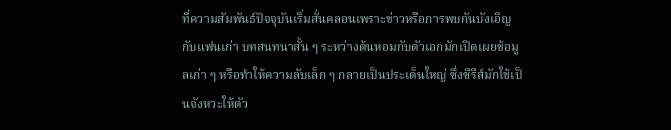ที่ความสัมพันธ์ปัจจุบันเริ่มสั่นคลอนเพราะข่าวหรือการพบกันบังเอิญกับแฟนเก่า บทสนทนาสั้น ๆ ระหว่างต้นหอมกับตัวเอกมักเปิดเผยข้อมูลเก่า ๆ หรือทำให้ความลับเล็ก ๆ กลายเป็นประเด็นใหญ่ ซึ่งซีรีส์มักใช้เป็นจังหวะให้ตัว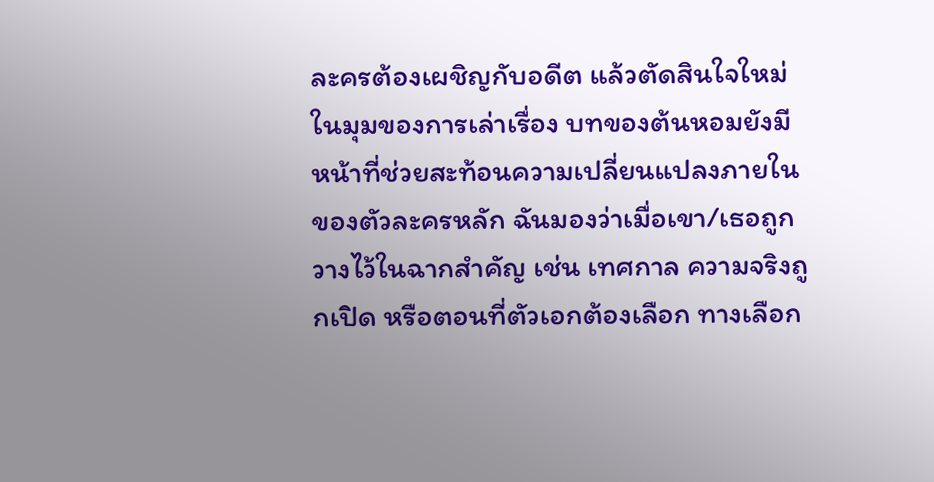ละครต้องเผชิญกับอดีต แล้วตัดสินใจใหม่
ในมุมของการเล่าเรื่อง บทของต้นหอมยังมีหน้าที่ช่วยสะท้อนความเปลี่ยนแปลงภายในของตัวละครหลัก ฉันมองว่าเมื่อเขา/เธอถูกวางไว้ในฉากสำคัญ เช่น เทศกาล ความจริงถูกเปิด หรือตอนที่ตัวเอกต้องเลือก ทางเลือก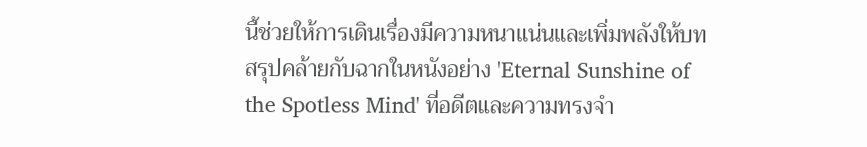นี้ช่วยให้การเดินเรื่องมีความหนาแน่นและเพิ่มพลังให้บทสรุปคล้ายกับฉากในหนังอย่าง 'Eternal Sunshine of the Spotless Mind' ที่อดีตและความทรงจำ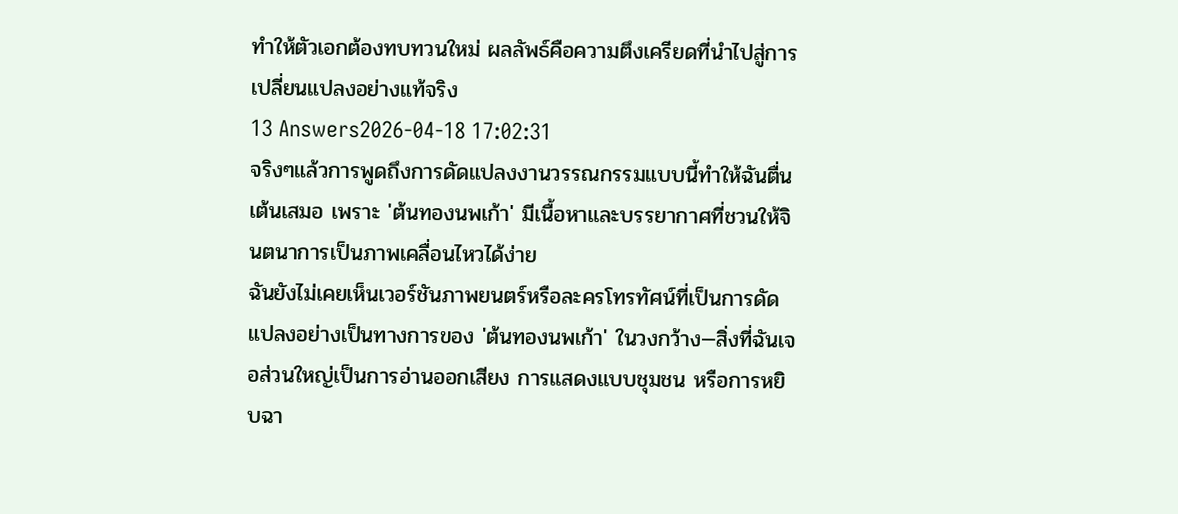ทำให้ตัวเอกต้องทบทวนใหม่ ผลลัพธ์คือความตึงเครียดที่นำไปสู่การเปลี่ยนแปลงอย่างแท้จริง
13 Answers2026-04-18 17:02:31
จริงๆแล้วการพูดถึงการดัดแปลงงานวรรณกรรมแบบนี้ทำให้ฉันตื่นเต้นเสมอ เพราะ 'ต้นทองนพเก้า' มีเนื้อหาและบรรยากาศที่ชวนให้จินตนาการเป็นภาพเคลื่อนไหวได้ง่าย
ฉันยังไม่เคยเห็นเวอร์ชันภาพยนตร์หรือละครโทรทัศน์ที่เป็นการดัดแปลงอย่างเป็นทางการของ 'ต้นทองนพเก้า' ในวงกว้าง—สิ่งที่ฉันเจอส่วนใหญ่เป็นการอ่านออกเสียง การแสดงแบบชุมชน หรือการหยิบฉา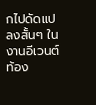กไปดัดแปลงสั้นๆ ในงานอีเวนต์ท้อง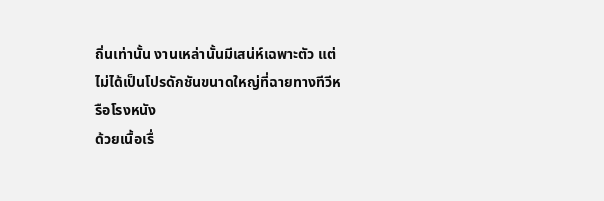ถิ่นเท่านั้น งานเหล่านั้นมีเสน่ห์เฉพาะตัว แต่ไม่ได้เป็นโปรดักชันขนาดใหญ่ที่ฉายทางทีวีหรือโรงหนัง
ด้วยเนื้อเรื่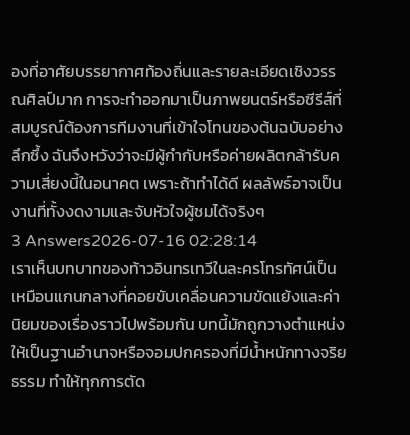องที่อาศัยบรรยากาศท้องถิ่นและรายละเอียดเชิงวรรณศิลป์มาก การจะทำออกมาเป็นภาพยนตร์หรือซีรีส์ที่สมบูรณ์ต้องการทีมงานที่เข้าใจโทนของต้นฉบับอย่างลึกซึ้ง ฉันจึงหวังว่าจะมีผู้กำกับหรือค่ายผลิตกล้ารับความเสี่ยงนี้ในอนาคต เพราะถ้าทำได้ดี ผลลัพธ์อาจเป็นงานที่ทั้งงดงามและจับหัวใจผู้ชมได้จริงๆ
3 Answers2026-07-16 02:28:14
เราเห็นบทบาทของท้าวอินทรเทวีในละครโทรทัศน์เป็นเหมือนแกนกลางที่คอยขับเคลื่อนความขัดแย้งและค่านิยมของเรื่องราวไปพร้อมกัน บทนี้มักถูกวางตำแหน่งให้เป็นฐานอำนาจหรือจอมปกครองที่มีน้ำหนักทางจริยธรรม ทำให้ทุกการตัด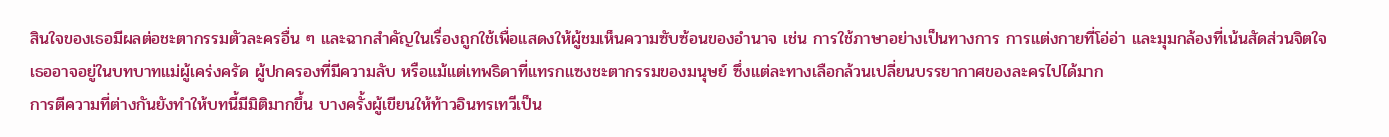สินใจของเธอมีผลต่อชะตากรรมตัวละครอื่น ๆ และฉากสำคัญในเรื่องถูกใช้เพื่อแสดงให้ผู้ชมเห็นความซับซ้อนของอำนาจ เช่น การใช้ภาษาอย่างเป็นทางการ การแต่งกายที่โอ่อ่า และมุมกล้องที่เน้นสัดส่วนจิตใจ เธออาจอยู่ในบทบาทแม่ผู้เคร่งครัด ผู้ปกครองที่มีความลับ หรือแม้แต่เทพธิดาที่แทรกแซงชะตากรรมของมนุษย์ ซึ่งแต่ละทางเลือกล้วนเปลี่ยนบรรยากาศของละครไปได้มาก
การตีความที่ต่างกันยังทำให้บทนี้มีมิติมากขึ้น บางครั้งผู้เขียนให้ท้าวอินทรเทวีเป็น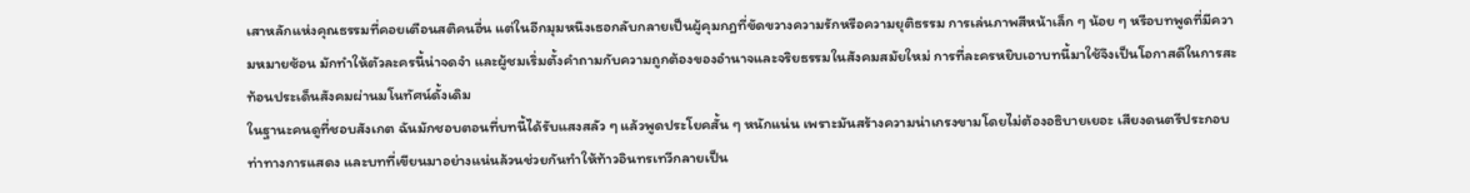เสาหลักแห่งคุณธรรมที่คอยเตือนสติคนอื่น แต่ในอีกมุมหนึงเธอกลับกลายเป็นผู้คุมกฎที่ขัดขวางความรักหรือความยุติธรรม การเล่นภาพสีหน้าเล็ก ๆ น้อย ๆ หรือบทพูดที่มีความหมายซ้อน มักทำให้ตัวละครนี้น่าจดจำ และผู้ชมเริ่มตั้งคำถามกับความถูกต้องของอำนาจและจริยธรรมในสังคมสมัยใหม่ การที่ละครหยิบเอาบทนี้มาใช้จึงเป็นโอกาสดีในการสะท้อนประเด็นสังคมผ่านมโนทัศน์ดั้งเดิม
ในฐานะคนดูที่ชอบสังเกต ฉันมักชอบตอนที่บทนี้ได้รับแสงสลัว ๆ แล้วพูดประโยคสั้น ๆ หนักแน่น เพราะมันสร้างความน่าเกรงขามโดยไม่ต้องอธิบายเยอะ เสียงดนตรีประกอบ ท่าทางการแสดง และบทที่เขียนมาอย่างแน่นล้วนช่วยกันทำให้ท้าวอินทรเทวีกลายเป็น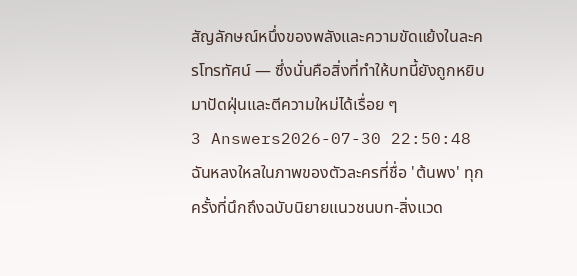สัญลักษณ์หนึ่งของพลังและความขัดแย้งในละครโทรทัศน์ — ซึ่งนั่นคือสิ่งที่ทำให้บทนี้ยังถูกหยิบมาปัดฝุ่นและตีความใหม่ได้เรื่อย ๆ
3 Answers2026-07-30 22:50:48
ฉันหลงใหลในภาพของตัวละครที่ชื่อ 'ต้นพง' ทุกครั้งที่นึกถึงฉบับนิยายแนวชนบท-สิ่งแวด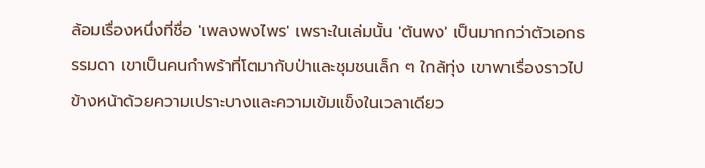ล้อมเรื่องหนึ่งที่ชื่อ 'เพลงพงไพร' เพราะในเล่มนั้น 'ต้นพง' เป็นมากกว่าตัวเอกธรรมดา เขาเป็นคนกำพร้าที่โตมากับป่าและชุมชนเล็ก ๆ ใกล้ทุ่ง เขาพาเรื่องราวไปข้างหน้าด้วยความเปราะบางและความเข้มแข็งในเวลาเดียว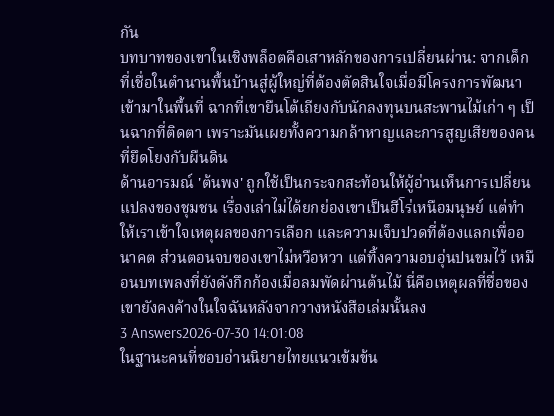กัน
บทบาทของเขาในเชิงพล็อตคือเสาหลักของการเปลี่ยนผ่าน: จากเด็กที่เชื่อในตำนานพื้นบ้านสู่ผู้ใหญ่ที่ต้องตัดสินใจเมื่อมีโครงการพัฒนาเข้ามาในพื้นที่ ฉากที่เขายืนโต้เถียงกับนักลงทุนบนสะพานไม้เก่า ๆ เป็นฉากที่ติดตา เพราะมันเผยทั้งความกล้าหาญและการสูญเสียของคนที่ยึดโยงกับผืนดิน
ด้านอารมณ์ 'ต้นพง' ถูกใช้เป็นกระจกสะท้อนให้ผู้อ่านเห็นการเปลี่ยนแปลงของชุมชน เรื่องเล่าไม่ได้ยกย่องเขาเป็นฮีโร่เหนือมนุษย์ แต่ทำให้เราเข้าใจเหตุผลของการเลือก และความเจ็บปวดที่ต้องแลกเพื่ออนาคต ส่วนตอนจบของเขาไม่หวือหวา แต่ทิ้งความอบอุ่นปนขมไว้ เหมือนบทเพลงที่ยังดังกึกก้องเมื่อลมพัดผ่านต้นไม้ นี่คือเหตุผลที่ชื่อของเขายังคงค้างในใจฉันหลังจากวางหนังสือเล่มนั้นลง
3 Answers2026-07-30 14:01:08
ในฐานะคนที่ชอบอ่านนิยายไทยแนวเข้มข้น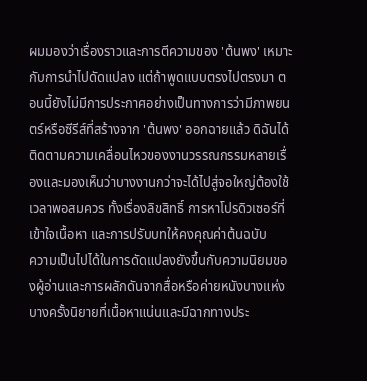ผมมองว่าเรื่องราวและการตีความของ 'ต้นพง' เหมาะกับการนำไปดัดแปลง แต่ถ้าพูดแบบตรงไปตรงมา ตอนนี้ยังไม่มีการประกาศอย่างเป็นทางการว่ามีภาพยนตร์หรือซีรีส์ที่สร้างจาก 'ต้นพง' ออกฉายแล้ว ดิฉันได้ติดตามความเคลื่อนไหวของงานวรรณกรรมหลายเรื่องและมองเห็นว่าบางงานกว่าจะได้ไปสู่จอใหญ่ต้องใช้เวลาพอสมควร ทั้งเรื่องลิขสิทธิ์ การหาโปรดิวเซอร์ที่เข้าใจเนื้อหา และการปรับบทให้คงคุณค่าต้นฉบับ
ความเป็นไปได้ในการดัดแปลงยังขึ้นกับความนิยมของผู้อ่านและการผลักดันจากสื่อหรือค่ายหนังบางแห่ง บางครั้งนิยายที่เนื้อหาแน่นและมีฉากทางประ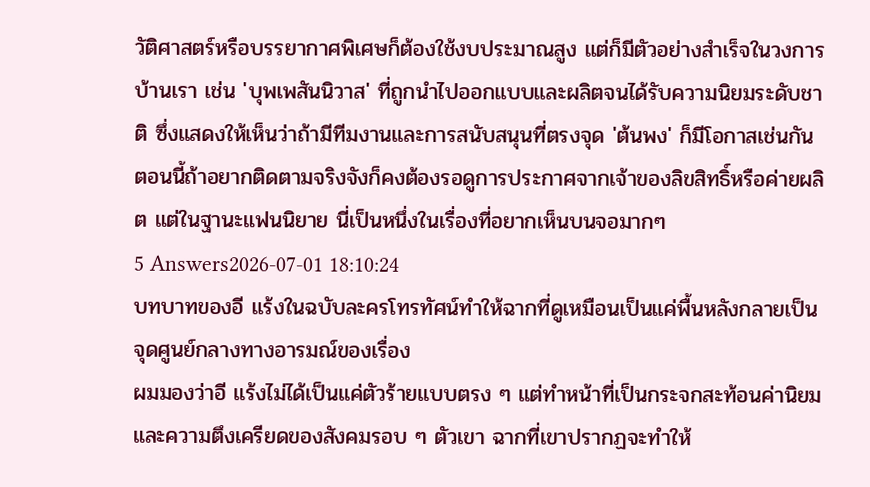วัติศาสตร์หรือบรรยากาศพิเศษก็ต้องใช้งบประมาณสูง แต่ก็มีตัวอย่างสำเร็จในวงการบ้านเรา เช่น 'บุพเพสันนิวาส' ที่ถูกนำไปออกแบบและผลิตจนได้รับความนิยมระดับชาติ ซึ่งแสดงให้เห็นว่าถ้ามีทีมงานและการสนับสนุนที่ตรงจุด 'ต้นพง' ก็มีโอกาสเช่นกัน ตอนนี้ถ้าอยากติดตามจริงจังก็คงต้องรอดูการประกาศจากเจ้าของลิขสิทธิ์หรือค่ายผลิต แต่ในฐานะแฟนนิยาย นี่เป็นหนึ่งในเรื่องที่อยากเห็นบนจอมากๆ
5 Answers2026-07-01 18:10:24
บทบาทของอี แร้งในฉบับละครโทรทัศน์ทำให้ฉากที่ดูเหมือนเป็นแค่พื้นหลังกลายเป็นจุดศูนย์กลางทางอารมณ์ของเรื่อง
ผมมองว่าอี แร้งไม่ได้เป็นแค่ตัวร้ายแบบตรง ๆ แต่ทำหน้าที่เป็นกระจกสะท้อนค่านิยมและความตึงเครียดของสังคมรอบ ๆ ตัวเขา ฉากที่เขาปรากฏจะทำให้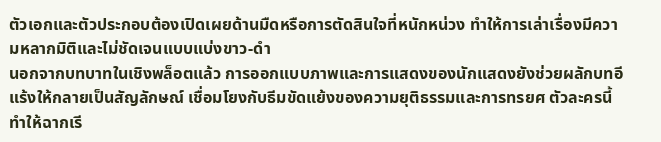ตัวเอกและตัวประกอบต้องเปิดเผยด้านมืดหรือการตัดสินใจที่หนักหน่วง ทำให้การเล่าเรื่องมีความหลากมิติและไม่ชัดเจนแบบแบ่งขาว-ดำ
นอกจากบทบาทในเชิงพล็อตแล้ว การออกแบบภาพและการแสดงของนักแสดงยังช่วยผลักบทอี แร้งให้กลายเป็นสัญลักษณ์ เชื่อมโยงกับธีมขัดแย้งของความยุติธรรมและการทรยศ ตัวละครนี้ทำให้ฉากเรี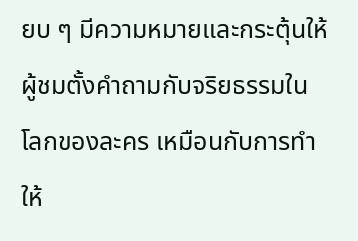ยบ ๆ มีความหมายและกระตุ้นให้ผู้ชมตั้งคำถามกับจริยธรรมในโลกของละคร เหมือนกับการทำให้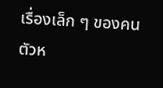เรื่องเล็ก ๆ ของคนตัวห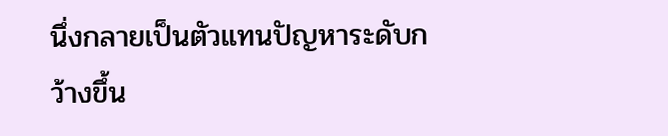นึ่งกลายเป็นตัวแทนปัญหาระดับกว้างขึ้น